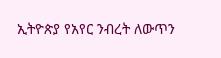ኢትዮጵያ የአየር ንብረት ለውጥን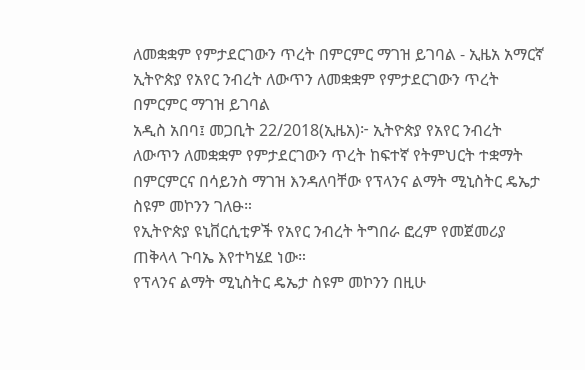ለመቋቋም የምታደርገውን ጥረት በምርምር ማገዝ ይገባል - ኢዜአ አማርኛ
ኢትዮጵያ የአየር ንብረት ለውጥን ለመቋቋም የምታደርገውን ጥረት በምርምር ማገዝ ይገባል
አዲስ አበባ፤ መጋቢት 22/2018(ኢዜአ)፦ ኢትዮጵያ የአየር ንብረት ለውጥን ለመቋቋም የምታደርገውን ጥረት ከፍተኛ የትምህርት ተቋማት በምርምርና በሳይንስ ማገዝ እንዳለባቸው የፕላንና ልማት ሚኒስትር ዴኤታ ስዩም መኮንን ገለፁ።
የኢትዮጵያ ዩኒቨርሲቲዎች የአየር ንብረት ትግበራ ፎረም የመጀመሪያ ጠቅላላ ጉባኤ እየተካሄደ ነው።
የፕላንና ልማት ሚኒስትር ዴኤታ ስዩም መኮንን በዚሁ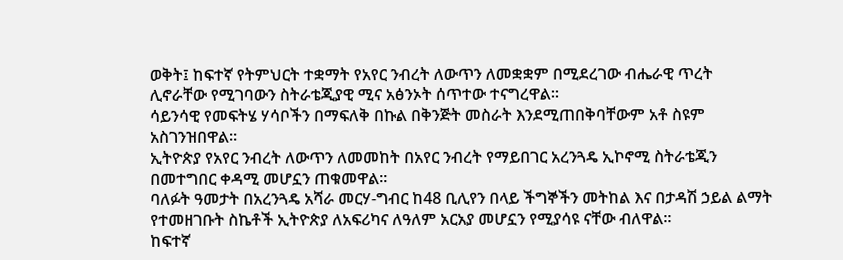ወቅት፤ ከፍተኛ የትምህርት ተቋማት የአየር ንብረት ለውጥን ለመቋቋም በሚደረገው ብሔራዊ ጥረት ሊኖራቸው የሚገባውን ስትራቴጂያዊ ሚና አፅንኦት ሰጥተው ተናግረዋል።
ሳይንሳዊ የመፍትሄ ሃሳቦችን በማፍለቅ በኩል በቅንጅት መስራት እንደሚጠበቅባቸውም አቶ ስዩም አስገንዝበዋል።
ኢትዮጵያ የአየር ንብረት ለውጥን ለመመከት በአየር ንብረት የማይበገር አረንጓዴ ኢኮኖሚ ስትራቴጂን በመተግበር ቀዳሚ መሆኗን ጠቁመዋል።
ባለፉት ዓመታት በአረንጓዴ አሻራ መርሃ-ግብር ከ48 ቢሊየን በላይ ችግኞችን መትከል እና በታዳሽ ኃይል ልማት የተመዘገቡት ስኬቶች ኢትዮጵያ ለአፍሪካና ለዓለም አርአያ መሆኗን የሚያሳዩ ናቸው ብለዋል።
ከፍተኛ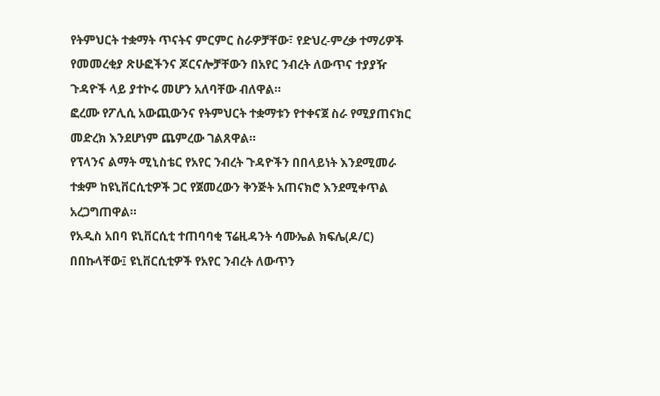የትምህርት ተቋማት ጥናትና ምርምር ስራዎቻቸው፣ የድህረ-ምረቃ ተማሪዎች የመመረቂያ ጽሁፎችንና ጆርናሎቻቸውን በአየር ንብረት ለውጥና ተያያዥ ጉዳዮች ላይ ያተኮሩ መሆን አለባቸው ብለዋል።
ፎረሙ የፖሊሲ አውጪውንና የትምህርት ተቋማቱን የተቀናጀ ስራ የሚያጠናክር መድረክ እንደሆነም ጨምረው ገልጸዋል።
የፕላንና ልማት ሚኒስቴር የአየር ንብረት ጉዳዮችን በበላይነት እንደሚመራ ተቋም ከዩኒቨርሲቲዎች ጋር የጀመረውን ቅንጅት አጠናክሮ እንደሚቀጥል አረጋግጠዋል።
የአዲስ አበባ ዩኒቨርሲቲ ተጠባባቂ ፕሬዚዳንት ሳሙኤል ክፍሌ(ዶ/ር) በበኩላቸው፤ ዩኒቨርሲቲዎች የአየር ንብረት ለውጥን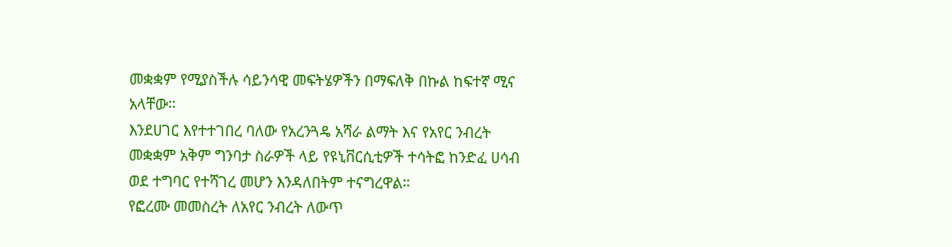መቋቋም የሚያስችሉ ሳይንሳዊ መፍትሄዎችን በማፍለቅ በኩል ከፍተኛ ሚና አላቸው።
እንደሀገር እየተተገበረ ባለው የአረንጓዴ አሻራ ልማት እና የአየር ንብረት መቋቋም አቅም ግንባታ ስራዎች ላይ የዩኒቨርሲቲዎች ተሳትፎ ከንድፈ ሀሳብ ወደ ተግባር የተሻገረ መሆን እንዳለበትም ተናግረዋል።
የፎረሙ መመስረት ለአየር ንብረት ለውጥ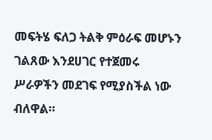መፍትሄ ፍለጋ ትልቅ ምዕራፍ መሆኑን ገልጸው እንደሀገር የተጀመሩ ሥራዎችን መደገፍ የሚያስችል ነው ብለዋል።